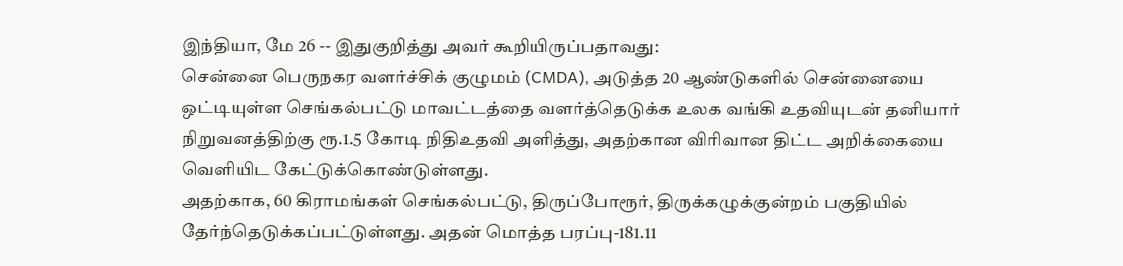இந்தியா, மே 26 -- இதுகுறித்து அவர் கூறியிருப்பதாவது:
சென்னை பெருநகர வளர்ச்சிக் குழுமம் (CMDA), அடுத்த 20 ஆண்டுகளில் சென்னையை ஒட்டியுள்ள செங்கல்பட்டு மாவட்டத்தை வளர்த்தெடுக்க உலக வங்கி உதவியுடன் தனியார் நிறுவனத்திற்கு ரூ.1.5 கோடி நிதிஉதவி அளித்து, அதற்கான விரிவான திட்ட அறிக்கையை வெளியிட கேட்டுக்கொண்டுள்ளது.
அதற்காக, 60 கிராமங்கள் செங்கல்பட்டு, திருப்போரூர், திருக்கழுக்குன்றம் பகுதியில் தேர்ந்தெடுக்கப்பட்டுள்ளது. அதன் மொத்த பரப்பு-181.11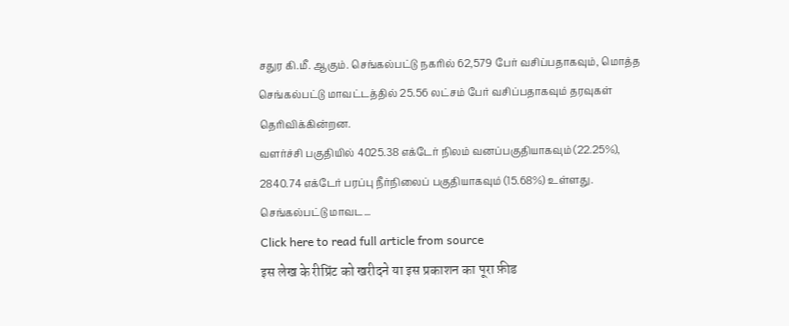சதுர கி.மீ. ஆகும். செங்கல்பட்டு நகரில் 62,579 பேர் வசிப்பதாகவும், மொத்த செங்கல்பட்டு மாவட்டத்தில் 25.56 லட்சம் பேர் வசிப்பதாகவும் தரவுகள் தெரிவிக்கின்றன.
வளர்ச்சி பகுதியில் 4025.38 எக்டேர் நிலம் வனப்பகுதியாகவும் (22.25%),
2840.74 எக்டேர் பரப்பு நீர்நிலைப் பகுதியாகவும் (15.68%) உள்ளது.
செங்கல்பட்டு மாவட...
Click here to read full article from source
इस लेख के रीप्रिंट को खरीदने या इस प्रकाशन का पूरा फ़ीड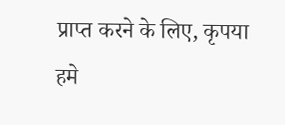प्राप्त करने के लिए, कृपया
हमे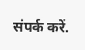संपर्क करें.